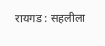रायगड : सहलीला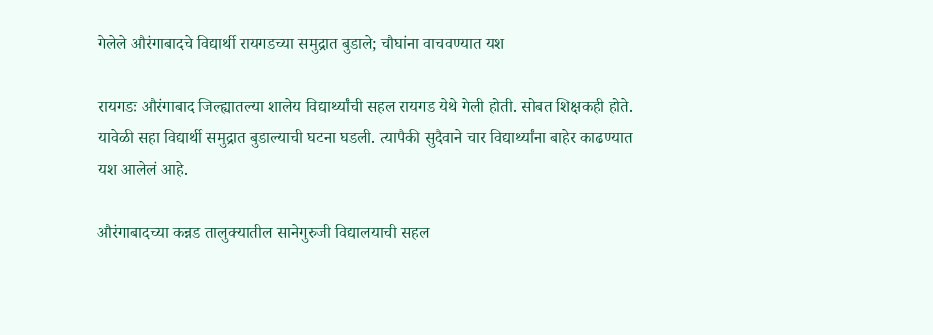गेलेले औरंगाबादचे विद्यार्थी रायगडच्या समुद्रात बुडाले; चौघांना वाचवण्यात यश

रायगडः औरंगाबाद जिल्ह्यातल्या शालेय विद्यार्थ्यांची सहल रायगड येथे गेली होती. सोबत शिक्षकही होते. यावेळी सहा विद्यार्थी समुद्रात बुडाल्याची घटना घडली. त्यापैकी सुदैवाने चार विद्यार्थ्यांना बाहेर काढण्यात यश आलेलं आहे.

औरंगाबादच्या कन्नड तालुक्यातील सानेगुरुजी विद्यालयाची सहल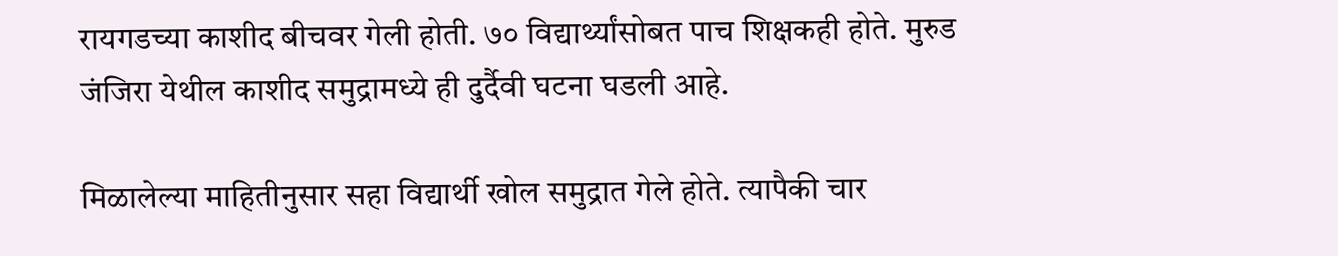रायगडच्या काशीद बीचवर गेली होती. ७० विद्यार्थ्यांसोबत पाच शिक्षकही होते. मुरुड जंजिरा येथील काशीद समुद्रामध्ये ही दुर्दैवी घटना घडली आहे.

मिळालेल्या माहितीनुसार सहा विद्यार्थी खोल समुद्रात गेले होते. त्यापैकी चार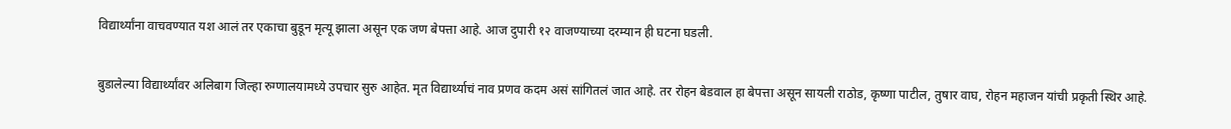विद्यार्थ्यांना वाचवण्यात यश आलं तर एकाचा बुडून मृत्यू झाला असून एक जण बेपत्ता आहे. आज दुपारी १२ वाजण्याच्या दरम्यान ही घटना घडली.

बुडालेल्या विद्यार्थ्यांवर अलिबाग जिल्हा रुग्णालयामध्ये उपचार सुरु आहेत. मृत विद्यार्थ्याचं नाव प्रणव कदम असं सांगितलं जात आहे. तर रोहन बेडवाल हा बेपत्ता असून सायली राठोड, कृष्णा पाटील, तुषार वाघ, रोहन महाजन यांची प्रकृती स्थिर आहे.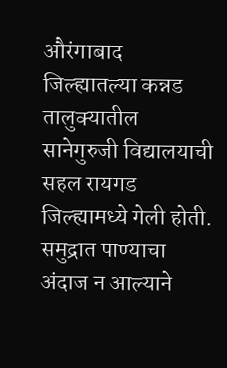औरंगाबाद जिल्ह्यातल्या कन्नड तालुक्यातील सानेगुरुजी विद्यालयाची सहल रायगड जिल्ह्यामध्ये गेली होती. समुद्रात पाण्याचा अंदाज न आल्याने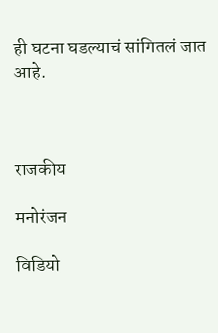ही घटना घडल्याचं सांगितलं जात आहे.



राजकीय

मनोरंजन

विडियो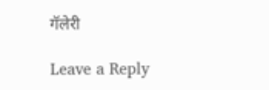गॅलेरी

Leave a Reply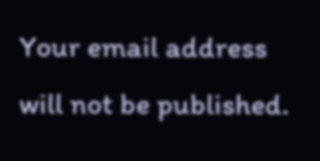Your email address will not be published.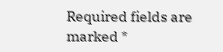Required fields are marked *